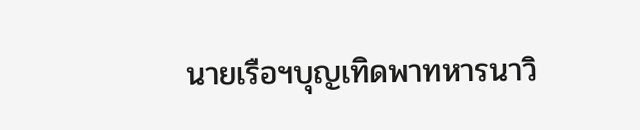นายเรือฯบุญเทิดพาทหารนาวิ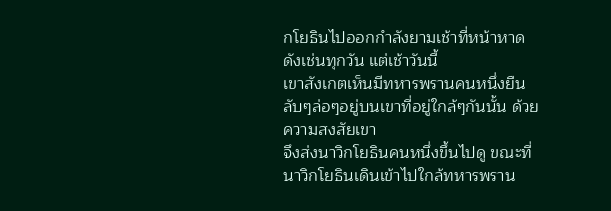กโยธินไปออกกำลังยามเช้าที่หน้าหาดดังเช่นทุกวัน แต่เช้าวันนี้
เขาสังเกตเห็นมีทหารพรานคนหนึ่งยืนลับๆล่อๆอยู่บนเขาที่อยู่ใกล้ๆกันนั้น ด้วยความสงสัยเขา
จึงส่งนาวิกโยธินคนหนึ่งขึ้นไปดู ขณะที่นาวิกโยธินเดินเข้าไปใกล้ทหารพราน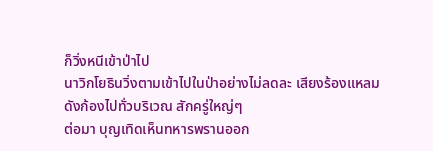ก็วิ่งหนีเข้าป่าไป
นาวิกโยธินวิ่งตามเข้าไปในป่าอย่างไม่ลดละ เสียงร้องแหลมดังก้องไปทั่วบริเวณ สักครู่ใหญ่ๆ
ต่อมา บุญเทิดเห็นทหารพรานออก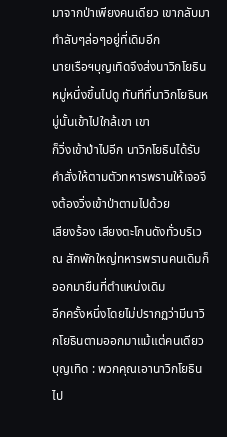มาจากป่าเพียงคนเดียว เขากลับมาทำลับๆล่อๆอยู่ที่เดิมอีก
นายเรือฯบุญเทิดจึงส่งนาวิกโยธินหมู่หนึ่งขึ้นไปดู ทันทีที่นาวิกโยธินหมู่นั้นเข้าไปใกล้เขา เขา
ก็วิ่งเข้าป่าไปอีก นาวิกโยธินได้รับคำสั่งให้ตามตัวทหารพรานให้เจอจึงต้องวิ่งเข้าป่าตามไปด้วย
เสียงร้อง เสียงตะโกนดังทั่วบริเวณ สักพักใหญ่ทหารพรานคนเดิมก็ออกมายืนที่ตำแหน่งเดิม
อีกครั้งหนึ่งโดยไม่ปรากฏว่ามีนาวิกโยธินตามออกมาแม้แต่คนเดียว
บุญเทิด : พวกคุณเอานาวิกโยธินไป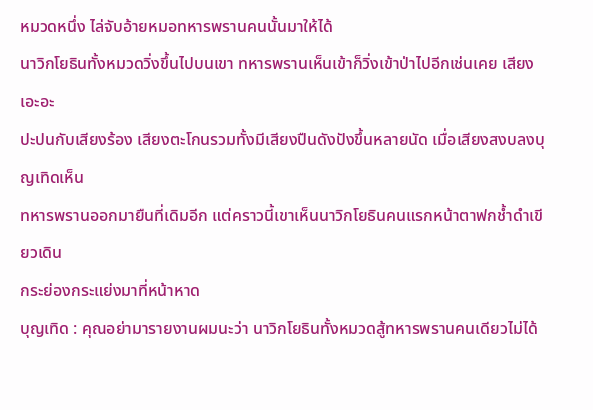หมวดหนึ่ง ไล่จับอ้ายหมอทหารพรานคนนั้นมาให้ได้
นาวิกโยธินทั้งหมวดวิ่งขึ้นไปบนเขา ทหารพรานเห็นเข้าก็วิ่งเข้าป่าไปอีกเช่นเคย เสียงเอะอะ
ปะปนกับเสียงร้อง เสียงตะโกนรวมทั้งมีเสียงปืนดังปังขึ้นหลายนัด เมื่อเสียงสงบลงบุญเทิดเห็น
ทหารพรานออกมายืนที่เดิมอีก แต่คราวนี้เขาเห็นนาวิกโยธินคนแรกหน้าตาฟกช้ำดำเขียวเดิน
กระย่องกระแย่งมาที่หน้าหาด
บุญเทิด : คุณอย่ามารายงานผมนะว่า นาวิกโยธินทั้งหมวดสู้ทหารพรานคนเดียวไม่ได้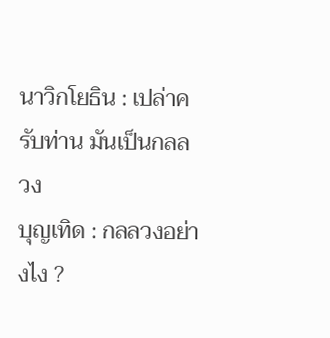นาวิกโยธิน : เปล่าครับท่าน มันเป็นกลลวง
บุญเทิด : กลลวงอย่างไง ?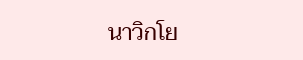นาวิกโย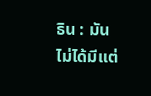ธิน : มันไม่ได้มีแต่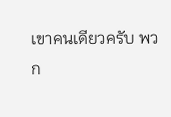เขาคนเดียวครับ พวก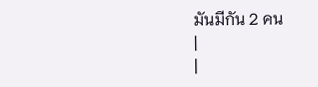มันมีกัน 2 คน
|
|